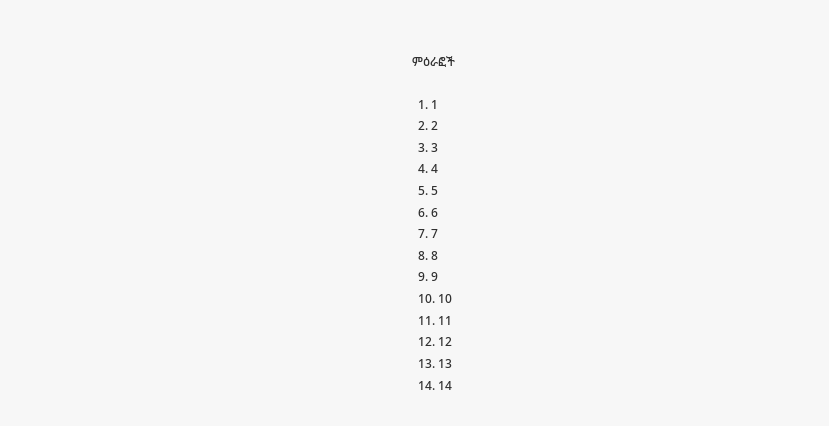ምዕራፎች

  1. 1
  2. 2
  3. 3
  4. 4
  5. 5
  6. 6
  7. 7
  8. 8
  9. 9
  10. 10
  11. 11
  12. 12
  13. 13
  14. 14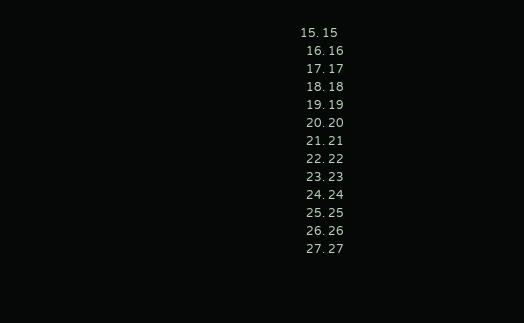15. 15
  16. 16
  17. 17
  18. 18
  19. 19
  20. 20
  21. 21
  22. 22
  23. 23
  24. 24
  25. 25
  26. 26
  27. 27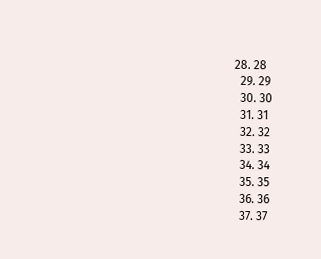28. 28
  29. 29
  30. 30
  31. 31
  32. 32
  33. 33
  34. 34
  35. 35
  36. 36
  37. 37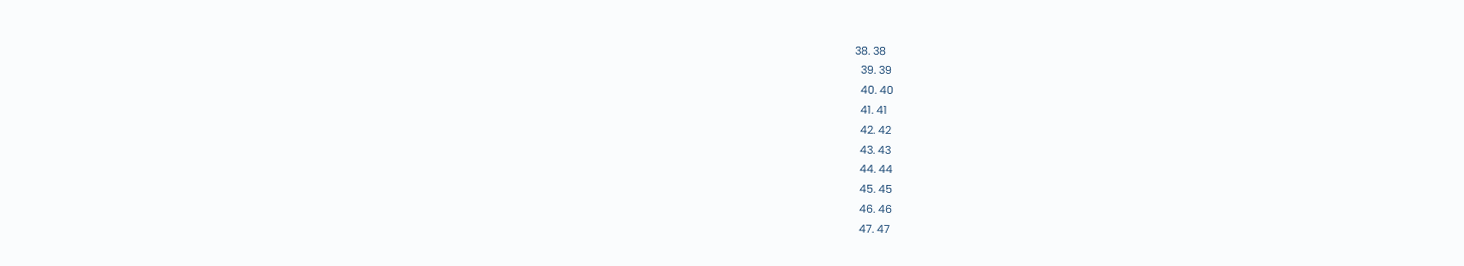38. 38
  39. 39
  40. 40
  41. 41
  42. 42
  43. 43
  44. 44
  45. 45
  46. 46
  47. 47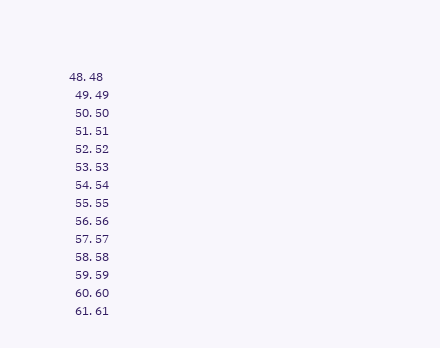48. 48
  49. 49
  50. 50
  51. 51
  52. 52
  53. 53
  54. 54
  55. 55
  56. 56
  57. 57
  58. 58
  59. 59
  60. 60
  61. 61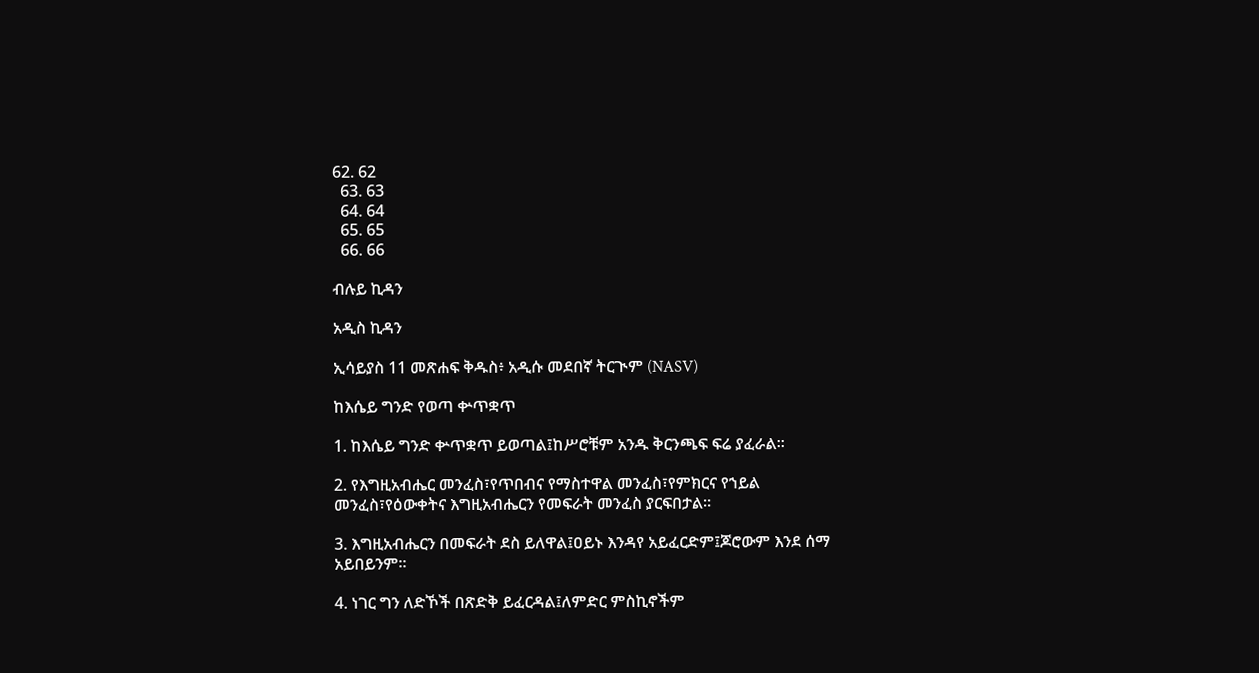62. 62
  63. 63
  64. 64
  65. 65
  66. 66

ብሉይ ኪዳን

አዲስ ኪዳን

ኢሳይያስ 11 መጽሐፍ ቅዱስ፥ አዲሱ መደበኛ ትርጒም (NASV)

ከእሴይ ግንድ የወጣ ቍጥቋጥ

1. ከእሴይ ግንድ ቍጥቋጥ ይወጣል፤ከሥሮቹም አንዱ ቅርንጫፍ ፍሬ ያፈራል።

2. የእግዚአብሔር መንፈስ፣የጥበብና የማስተዋል መንፈስ፣የምክርና የኀይል መንፈስ፣የዕውቀትና እግዚአብሔርን የመፍራት መንፈስ ያርፍበታል።

3. እግዚአብሔርን በመፍራት ደስ ይለዋል፤ዐይኑ እንዳየ አይፈርድም፤ጆሮውም እንደ ሰማ አይበይንም።

4. ነገር ግን ለድኾች በጽድቅ ይፈርዳል፤ለምድር ምስኪኖችም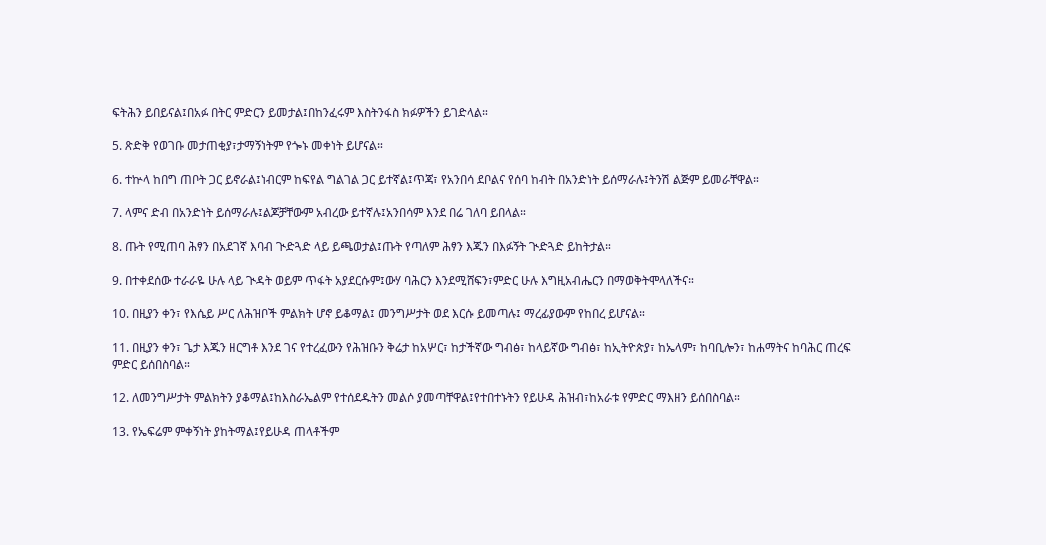ፍትሕን ይበይናል፤በአፉ በትር ምድርን ይመታል፤በከንፈሩም እስትንፋስ ክፉዎችን ይገድላል።

5. ጽድቅ የወገቡ መታጠቂያ፣ታማኝነትም የጐኑ መቀነት ይሆናል።

6. ተኵላ ከበግ ጠቦት ጋር ይኖራል፤ነብርም ከፍየል ግልገል ጋር ይተኛል፤ጥጃ፣ የአንበሳ ደቦልና የሰባ ከብት በአንድነት ይሰማራሉ፤ትንሽ ልጅም ይመራቸዋል።

7. ላምና ድብ በአንድነት ይሰማራሉ፤ልጆቻቸውም አብረው ይተኛሉ፤አንበሳም እንደ በሬ ገለባ ይበላል።

8. ጡት የሚጠባ ሕፃን በአደገኛ እባብ ጒድጓድ ላይ ይጫወታል፤ጡት የጣለም ሕፃን እጁን በእፉኝት ጒድጓድ ይከትታል።

9. በተቀደሰው ተራራዬ ሁሉ ላይ ጒዳት ወይም ጥፋት አያደርሱም፤ውሃ ባሕርን እንደሚሸፍን፣ምድር ሁሉ እግዚአብሔርን በማወቅትሞላለችና።

10. በዚያን ቀን፣ የእሴይ ሥር ለሕዝቦች ምልክት ሆኖ ይቆማል፤ መንግሥታት ወደ እርሱ ይመጣሉ፤ ማረፊያውም የከበረ ይሆናል።

11. በዚያን ቀን፣ ጌታ እጁን ዘርግቶ እንደ ገና የተረፈውን የሕዝቡን ቅሬታ ከአሦር፣ ከታችኛው ግብፅ፣ ከላይኛው ግብፅ፣ ከኢትዮጵያ፣ ከኤላም፣ ከባቢሎን፣ ከሐማትና ከባሕር ጠረፍ ምድር ይሰበስባል።

12. ለመንግሥታት ምልክትን ያቆማል፤ከእስራኤልም የተሰደዱትን መልሶ ያመጣቸዋል፤የተበተኑትን የይሁዳ ሕዝብ፣ከአራቱ የምድር ማእዘን ይሰበስባል።

13. የኤፍሬም ምቀኝነት ያከትማል፤የይሁዳ ጠላቶችም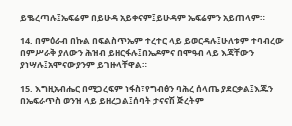ይቈረጣሉ፤ኤፍሬም በይሁዳ አይቀናም፤ይሁዳም ኤፍሬምን አይጠላም።

14. በምዕራብ በኩል በፍልስጥኤም ተረተር ላይ ይወርዳሉ፤ሁለቱም ተባብረው በምሥራቅ ያለውን ሕዝብ ይዘርፋሉ፤በኤዶምና በሞዓብ ላይ እጃቸውን ያነሣሉ፤አሞናውያንም ይገዙላቸዋል።

15. እግዚአብሔር በሚጋረፍም ነፋስ፣የግብፅን ባሕረ ሰላጤ ያደርቃል፤እጁን በኤፍራጥስ ወንዝ ላይ ይዘረጋል፤ሰባት ታናናሽ ጅረትም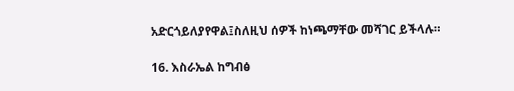አድርጎይለያየዋል፤ስለዚህ ሰዎች ከነጫማቸው መሻገር ይችላሉ።

16. እስራኤል ከግብፅ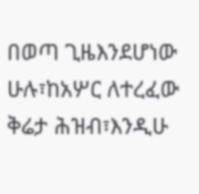በወጣ ጊዜእንደሆነው ሁሉ፣ከአሦር ለተረፈው ቅሬታ ሕዝብ፣እንዲሁ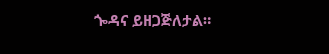ጐዳና ይዘጋጅለታል።